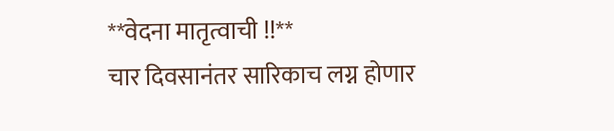**वेदना मातृत्वाची !!**
चार दिवसानंतर सारिकाच लग्न होणार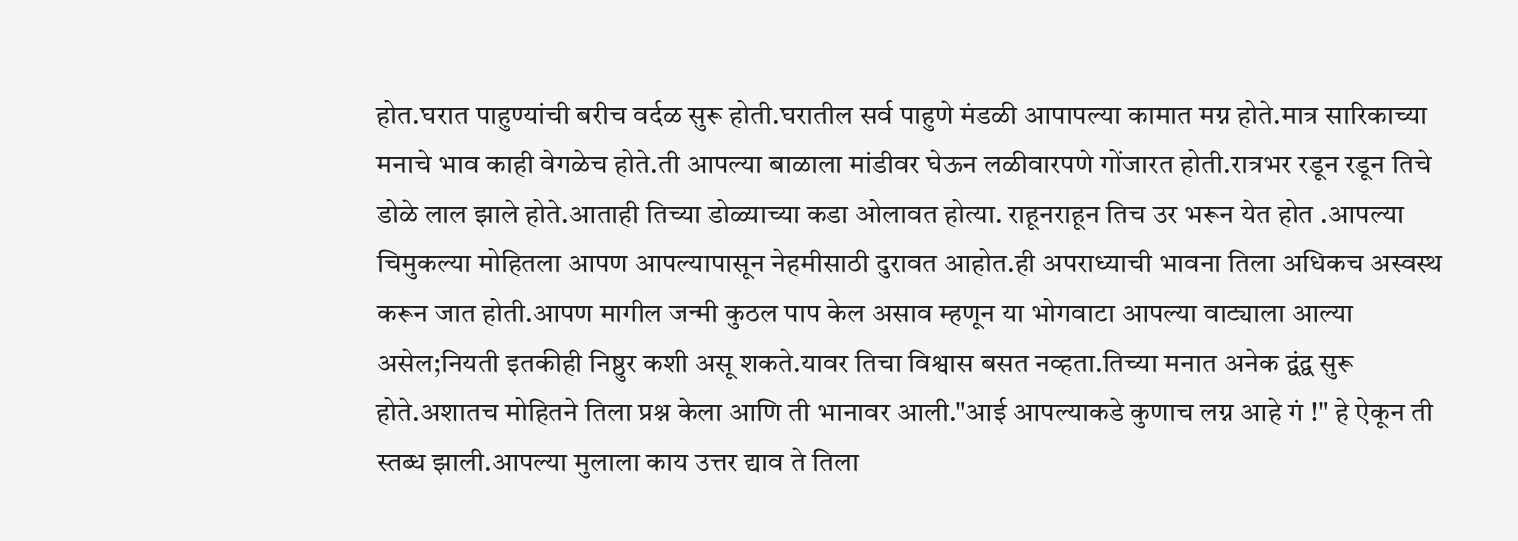होत.घरात पाहुण्यांची बरीच वर्दळ सुरू होती.घरातील सर्व पाहुणे मंडळी आपापल्या कामात मग्न होते.मात्र सारिकाच्या मनाचे भाव काही वेगळेच होते.ती आपल्या बाळाला मांडीवर घेऊन लळीवारपणे गोंजारत होती.रात्रभर रडून रडून तिचे डोळे लाल झाले होते.आताही तिच्या डोळ्याच्या कडा ओलावत होत्या. राहूनराहून तिच उर भरून येत होत .आपल्या चिमुकल्या मोहितला आपण आपल्यापासून नेहमीसाठी दुरावत आहोत.ही अपराध्याची भावना तिला अधिकच अस्वस्थ करून जात होती.आपण मागील जन्मी कुठल पाप केल असाव म्हणून या भोगवाटा आपल्या वाट्याला आल्या असेल;नियती इतकीही निष्ठुर कशी असू शकते.यावर तिचा विश्वास बसत नव्हता.तिच्या मनात अनेक द्वंद्व सुरू होते.अशातच मोहितने तिला प्रश्न केला आणि ती भानावर आली."आई आपल्याकडे कुणाच लग्न आहे गं !" हे ऐकून ती स्तब्ध झाली.आपल्या मुलाला काय उत्तर द्याव ते तिला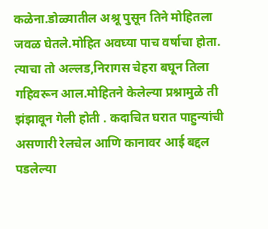कळेना.डोळ्यातील अश्रू पुसून तिने मोहितला जवळ घेतले.मोहित अवघ्या पाच वर्षाचा होता. त्याचा तो अल्लड,निरागस चेहरा बघून तिला गहिवरून आल.मोहितने केलेल्या प्रश्नामुळे ती झंझावून गेली होती . कदाचित घरात पाहुन्यांची असणारी रेलचेल आणि कानावर आई बद्दल पडलेल्या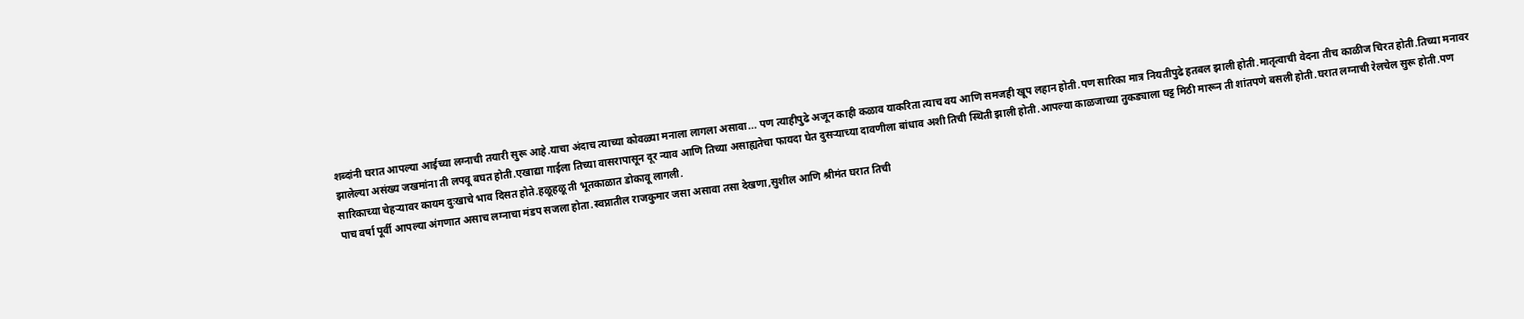शब्दांनी घरात आपल्या आईच्या लग्नाची तयारी सुरू आहे.याचा अंदाच त्याच्या कोवळ्या मनाला लागला असावा... पण त्याहीपुढे अजून काही कळाव याकरिता त्याच वय आणि समजही खूप लहान होती.पण सारिका मात्र नियतीपुढे हतबल झाली होती.मातृत्वाची वेदना तीच काळीज चिरत होती.तिच्या मनावर झालेल्या असंख्य जखमांना ती लपवू बघत होती.एखाद्या गाईला तिच्या वासरापासून दूर न्याव आणि तिच्या असाह्यतेचा फायदा घेत दुसऱ्याच्या दावणीला बांधाव अशी तिची स्थिती झाली होती.आपल्या काळजाच्या तुकड्याला घट्ट मिठी मारून ती शांतपणे बसली होती.घरात लग्नाची रेलचेल सुरू होती.पण सारिकाच्या चेहऱ्यावर कायम दुःखाचे भाव दिसत होते.हळूहळू ती भूतकाळात डोकावू लागली.
पाच वर्षा पूर्वी आपल्या अंगणात असाच लग्नाचा मंडप सजला होता.स्वप्नातील राजकुमार जसा असावा तसा देखणा,सुशील आणि श्रीमंत घरात तिची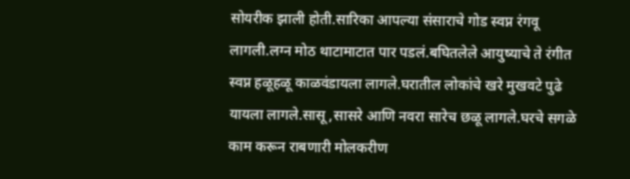सोयरीक झाली होती.सारिका आपल्या संसाराचे गोड स्वप्न रंगवू लागली.लग्न मोठ थाटामाटात पार पडलं.बघितलेले आयुष्याचे ते रंगीत स्वप्न हळूहळू काळवंडायला लागले.घरातील लोकांचे खरे मुखवटे पुढे यायला लागले.सासू ,सासरे आणि नवरा सारेच छळू लागले.घरचे सगळे काम करून राबणारी मोलकरीण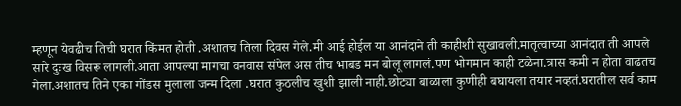म्हणून येवढीच तिची घरात किंमत होती .अशातच तिला दिवस गेले.मी आई होईल या आनंदाने ती काहीशी सुखावली.मातृत्वाच्या आनंदात ती आपले सारे दुःख विसरू लागली.आता आपल्या मागचा वनवास संपेल अस तीच भाबड मन बोलू लागलं.पण भोगमान काही टळेना.त्रास कमी न होता वाढतच गेला.अशातच तिने एका गोंडस मुलाला जन्म दिला .घरात कुठलीच खुशी झाली नाही.छोट्या बाळाला कुणीही बघायला तयार नव्हतं.घरातील सर्व काम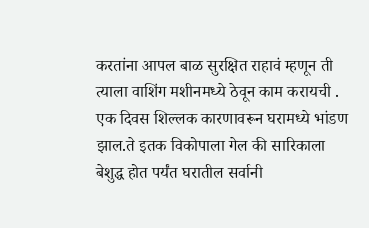करतांना आपल बाळ सुरक्षित राहावं म्हणून ती त्याला वाशिंग मशीनमध्ये ठेवून काम करायची . एक दिवस शिल्लक कारणावरून घरामध्ये भांडण झाल.ते इतक विकोपाला गेल की सारिकाला बेशुद्ध होत पर्यंत घरातील सर्वानी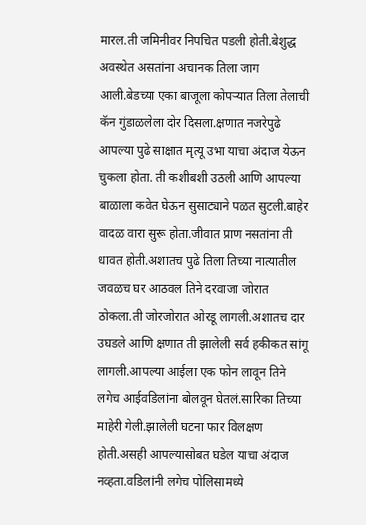मारल.ती जमिनीवर निपचित पडली होती.बेशुद्ध अवस्थेत असतांना अचानक तिला जाग आली.बेडच्या एका बाजूला कोपऱ्यात तिला तेलाची कॅन गुंडाळलेला दोर दिसला.क्षणात नजरेपुढे आपल्या पुढे साक्षात मृत्यू उभा याचा अंदाज येऊन चुकला होता. ती कशीबशी उठली आणि आपल्या बाळाला कवेत घेऊन सुसाट्याने पळत सुटली.बाहेर वादळ वारा सुरू होता.जीवात प्राण नसतांना ती धावत होती.अशातच पुढे तिला तिच्या नात्यातील जवळच घर आठवल तिने दरवाजा जोरात ठोकला.ती जोरजोरात ओरडू लागली.अशातच दार उघडले आणि क्षणात ती झालेली सर्व हकीकत सांगू लागली.आपल्या आईला एक फोन लावून तिने लगेच आईवडिलांना बोलवून घेतलं.सारिका तिच्या माहेरी गेली.झालेली घटना फार विलक्षण होती.असही आपल्यासोबत घडेल याचा अंदाज नव्हता.वडिलांनी लगेच पोलिसामध्ये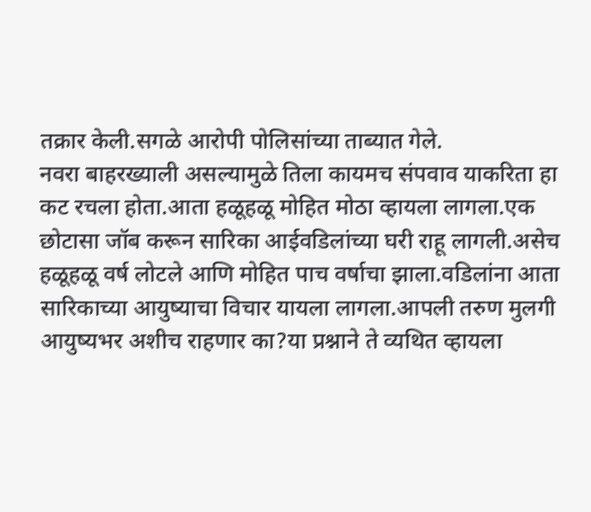तक्रार केली.सगळे आरोपी पोलिसांच्या ताब्यात गेले.
नवरा बाहरख्याली असल्यामुळे तिला कायमच संपवाव याकरिता हा कट रचला होता.आता हळूहळू मोहित मोठा व्हायला लागला.एक छोटासा जॉब करून सारिका आईवडिलांच्या घरी राहू लागली.असेच हळूहळू वर्ष लोटले आणि मोहित पाच वर्षाचा झाला.वडिलांना आता सारिकाच्या आयुष्याचा विचार यायला लागला.आपली तरुण मुलगी आयुष्यभर अशीच राहणार का?या प्रश्नाने ते व्यथित व्हायला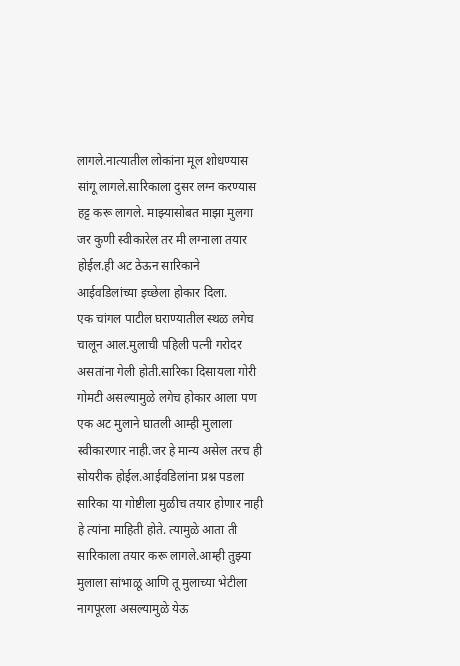लागले.नात्यातील लोकांना मूल शोधण्यास सांगू लागले.सारिकाला दुसर लग्न करण्यास हट्ट करू लागले. माझ्यासोबत माझा मुलगा जर कुणी स्वीकारेल तर मी लग्नाला तयार होईल.ही अट ठेऊन सारिकाने आईवडिलांच्या इच्छेला होकार दिला.
एक चांगल पाटील घराण्यातील स्थळ लगेच चालून आल.मुलाची पहिली पत्नी गरोदर असतांना गेली होती.सारिका दिसायला गोरी गोमटी असल्यामुळे लगेच होकार आला पण एक अट मुलाने घातली आम्ही मुलाला स्वीकारणार नाही.जर हे मान्य असेल तरच ही सोयरीक होईल.आईवडिलांना प्रश्न पडला सारिका या गोष्टीला मुळीच तयार होणार नाही हे त्यांना माहिती होते. त्यामुळे आता ती सारिकाला तयार करू लागले.आम्ही तुझ्या मुलाला सांभाळू आणि तू मुलाच्या भेटीला नागपूरला असल्यामुळे येऊ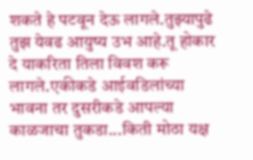शकते हे पटवून देऊ लागले.तुझ्यापुढे तुझ येवढ आयुष्य उभ आहे.तू होकार दे याकरिता तिला विवश करू लागले.एकीकडे आईवडिलांच्या भावना तर दुसरीकडे आपल्या काळजाचा तुकडा...किती मोठा यक्ष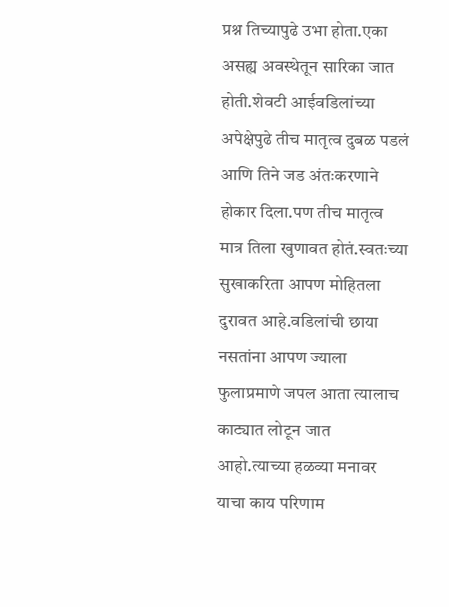प्रश्न तिच्यापुढे उभा होता.एका असह्य अवस्थेतून सारिका जात होती.शेवटी आईवडिलांच्या अपेक्षेपुढे तीच मातृत्व दुबळ पडलं आणि तिने जड अंतःकरणाने होकार दिला.पण तीच मातृत्व मात्र तिला खुणावत होतं.स्वतःच्या सुखाकरिता आपण मोहितला दुरावत आहे.वडिलांची छाया नसतांना आपण ज्याला फुलाप्रमाणे जपल आता त्यालाच काट्यात लोटून जात आहो.त्याच्या हळव्या मनावर याचा काय परिणाम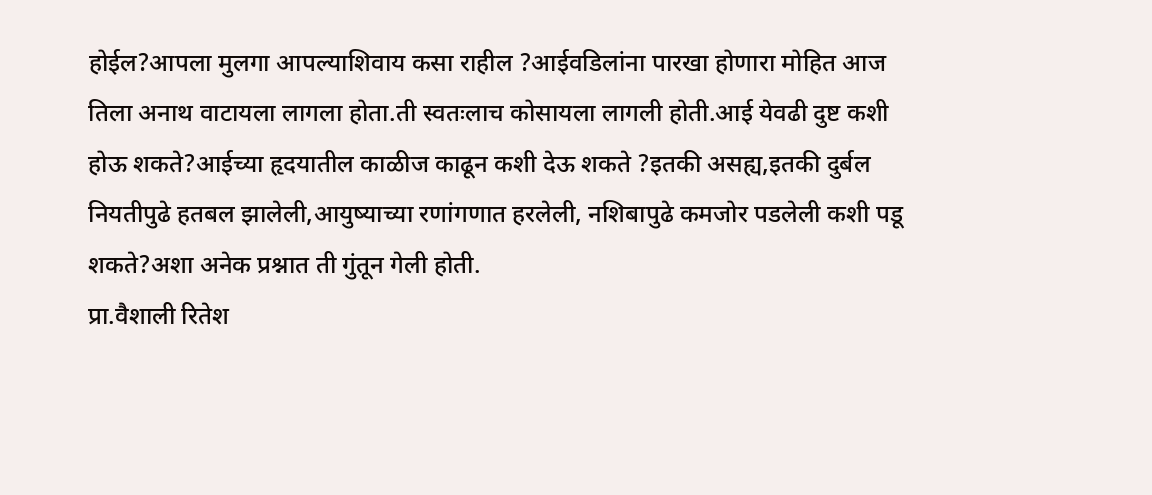होईल?आपला मुलगा आपल्याशिवाय कसा राहील ?आईवडिलांना पारखा होणारा मोहित आज तिला अनाथ वाटायला लागला होता.ती स्वतःलाच कोसायला लागली होती.आई येवढी दुष्ट कशी होऊ शकते?आईच्या हृदयातील काळीज काढून कशी देऊ शकते ?इतकी असह्य,इतकी दुर्बल नियतीपुढे हतबल झालेली,आयुष्याच्या रणांगणात हरलेली, नशिबापुढे कमजोर पडलेली कशी पडू शकते?अशा अनेक प्रश्नात ती गुंतून गेली होती.
प्रा.वैशाली रितेश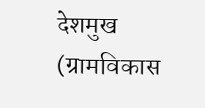देशमुख
(ग्रामविकास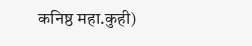कनिष्ठ महा.कुही)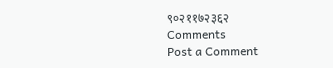९०२११७२३६२
Comments
Post a Comment